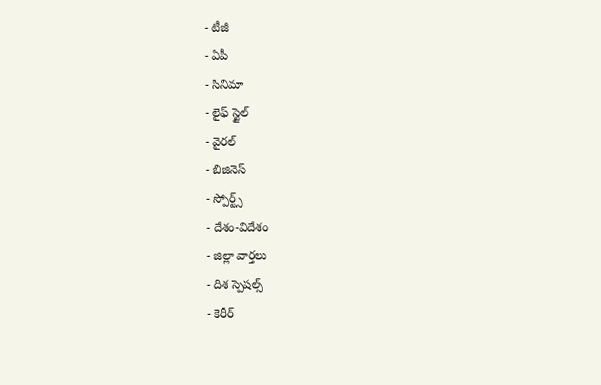- టీజీ
- ఏపీ
- సినిమా
- లైఫ్ స్టైల్
- వైరల్
- బిజినెస్
- స్పోర్ట్స్
- దేశం-విదేశం
- జిల్లా వార్తలు
- దిశ స్పెషల్స్
- కెరీర్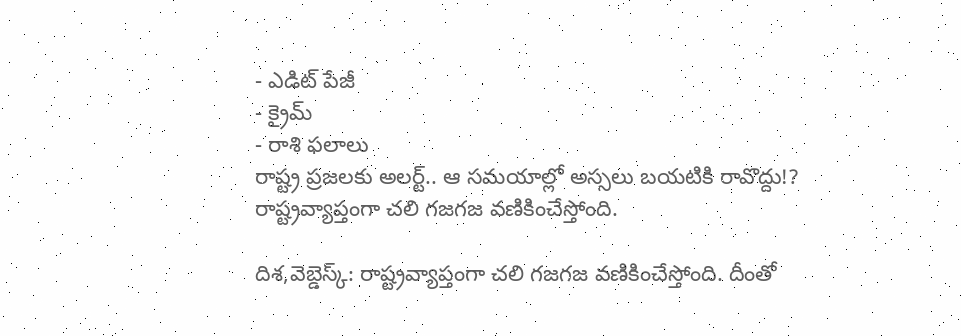- ఎడిట్ పేజీ
- క్రైమ్
- రాశి ఫలాలు
రాష్ట్ర ప్రజలకు అలర్ట్.. ఆ సమయాల్లో అస్సలు బయటికి రావొద్దు!?
రాష్ట్రవ్యాప్తంగా చలి గజగజ వణికించేస్తోంది.

దిశ,వెబ్డెస్క్: రాష్ట్రవ్యాప్తంగా చలి గజగజ వణికించేస్తోంది. దీంతో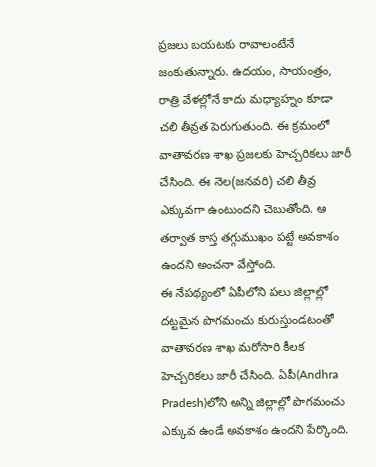ప్రజలు బయటకు రావాలంటేనే జంకుతున్నారు. ఉదయం, సాయంత్రం, రాత్రి వేళల్లోనే కాదు మధ్యాహ్నం కూడా చలి తీవ్రత పెరుగుతుంది. ఈ క్రమంలో వాతావరణ శాఖ ప్రజలకు హెచ్చరికలు జారీ చేసింది. ఈ నెల(జనవరి) చలి తీవ్ర ఎక్కువగా ఉంటుందని చెబుతోంది. ఆ తర్వాత కాస్త తగ్గుముఖం పట్టే అవకాశం ఉందని అంచనా వేస్తోంది.
ఈ నేపథ్యంలో ఏపీలోని పలు జిల్లాల్లో దట్టమైన పొగమంచు కురుస్తుండటంతో వాతావరణ శాఖ మరోసారి కీలక హెచ్చరికలు జారీ చేసింది. ఏపీ(Andhra Pradesh)లోని అన్ని జిల్లాల్లో పొగమంచు ఎక్కువ ఉండే అవకాశం ఉందని పేర్కొంది.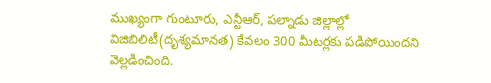ముఖ్యంగా గుంటూరు, ఎన్టీఆర్, పల్నాడు జిల్లాల్లో విజిబిలిటీ(దృశ్యమానత) కేవలం 300 మీటర్లకు పడిపోయిందని వెల్లడించింది.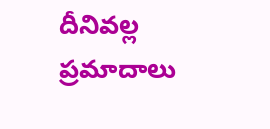దీనివల్ల ప్రమాదాలు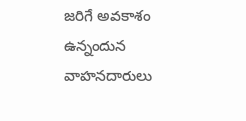జరిగే అవకాశం ఉన్నందున వాహనదారులు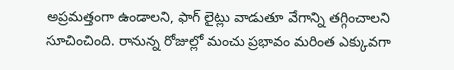అప్రమత్తంగా ఉండాలని, ఫాగ్ లైట్లు వాడుతూ వేగాన్ని తగ్గించాలని సూచించింది. రానున్న రోజుల్లో మంచు ప్రభావం మరింత ఎక్కువగా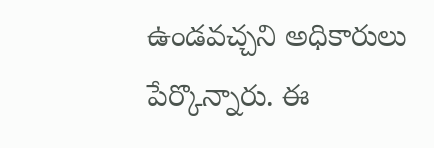ఉండవచ్చని అధికారులు పేర్కొన్నారు. ఈ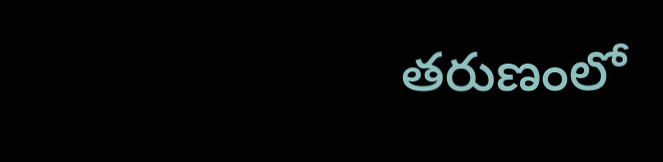తరుణంలో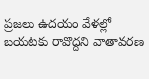ప్రజలు ఉదయం వేళల్లో బయటకు రావొద్దని వాతావరణ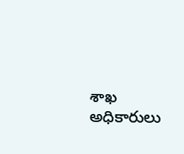శాఖ అధికారులు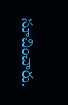సూచించారు.